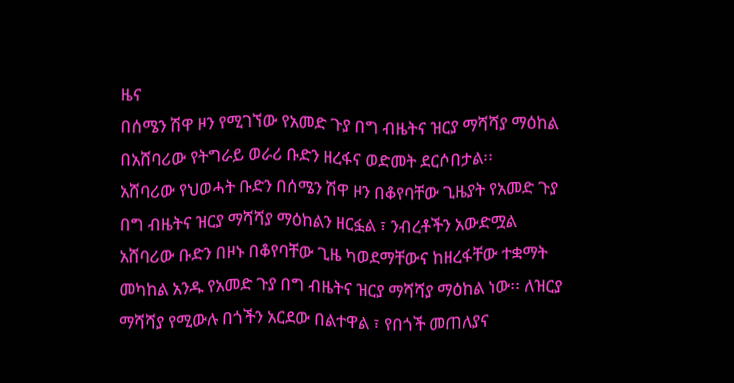ዜና
በሰሜን ሽዋ ዞን የሚገኘው የአመድ ጉያ በግ ብዜትና ዝርያ ማሻሻያ ማዕከል በአሸባሪው የትግራይ ወራሪ ቡድን ዘረፋና ወድመት ደርሶበታል፡፡
አሸባሪው የህወሓት ቡድን በሰሜን ሽዋ ዞን በቆየባቸው ጊዜያት የአመድ ጉያ በግ ብዜትና ዝርያ ማሻሻያ ማዕከልን ዘርፏል ፣ ንብረቶችን አውድሟል
አሸባሪው ቡድን በዞኑ በቆየባቸው ጊዜ ካወደማቸውና ከዘረፋቸው ተቋማት መካከል አንዱ የአመድ ጉያ በግ ብዜትና ዝርያ ማሻሻያ ማዕከል ነው፡፡ ለዝርያ ማሻሻያ የሚውሉ በጎችን አርደው በልተዋል ፣ የበጎች መጠለያና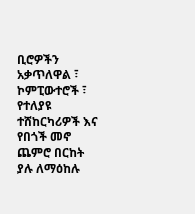ቢሮዎችን አቃጥለዋል ፣ ኮምፒውተሮች ፣ የተለያዩ ተሸከርካሪዎች እና የበጎች መኖ ጨምሮ በርከት ያሉ ለማዕከሉ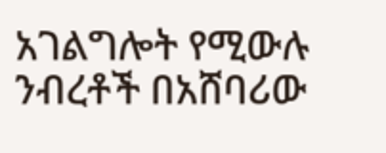አገልግሎት የሚውሉ ንብረቶች በአሸባሪው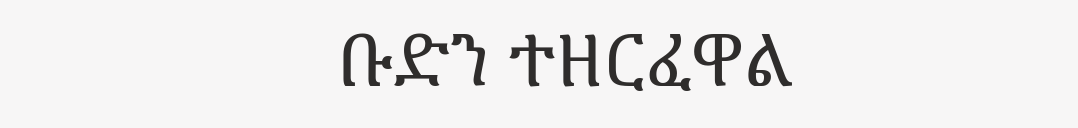ቡድን ተዘርፈዋል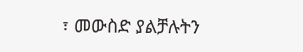፣ መውስድ ያልቻሉትን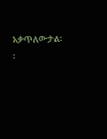አቃጥለውታል፡፡